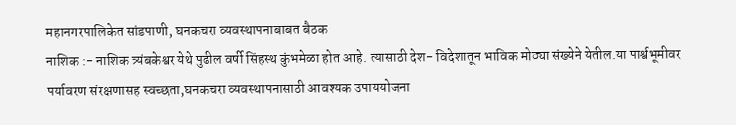महानगरपालिकेत सांडपाणी, घनकचरा व्यवस्थापनाबाबत बैठक
नाशिक :- नाशिक त्र्यंबकेश्वर येथे पुढील वर्षी सिंहस्थ कुंभमेळा होत आहे. त्यासाठी देश- विदेशातून भाविक मोठ्या संख्येने येतील.या पार्श्वभूमीवर पर्यावरण संरक्षणासह स्वच्छता,घनकचरा व्यवस्थापनासाठी आवश्यक उपाययोजना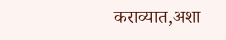कराव्यात,अशा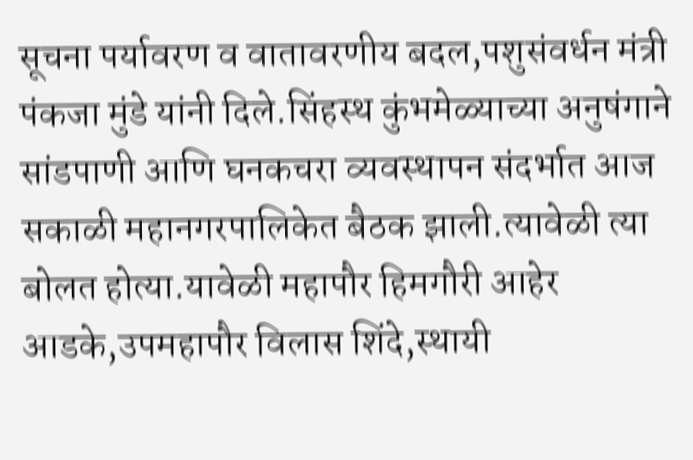सूचना पर्यावरण व वातावरणीय बदल,पशुसंवर्धन मंत्री पंकजा मुंडे यांनी दिले.सिंहस्थ कुंभमेळ्याच्या अनुषंगाने सांडपाणी आणि घनकचरा व्यवस्थापन संदर्भात आज सकाळी महानगरपालिकेत बैठक झाली.त्यावेळी त्या बोलत होत्या.यावेळी महापौर हिमगौरी आहेर आडके,उपमहापौर विलास शिंदे,स्थायी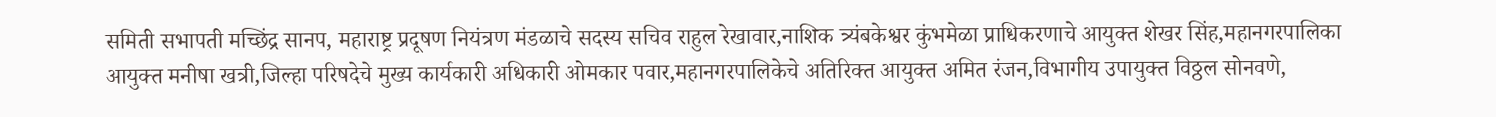समिती सभापती मच्छिंद्र सानप, महाराष्ट्र प्रदूषण नियंत्रण मंडळाचे सदस्य सचिव राहुल रेखावार,नाशिक त्र्यंबकेश्वर कुंभमेळा प्राधिकरणाचे आयुक्त शेखर सिंह,महानगरपालिका आयुक्त मनीषा खत्री,जिल्हा परिषदेचे मुख्य कार्यकारी अधिकारी ओमकार पवार,महानगरपालिकेचे अतिरिक्त आयुक्त अमित रंजन,विभागीय उपायुक्त विठ्ठल सोनवणे,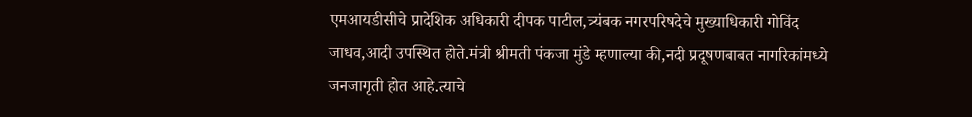एमआयडीसीचे प्रादेशिक अधिकारी दीपक पाटील,त्र्यंबक नगरपरिषदेचे मुख्याधिकारी गोविंद जाधव,आदी उपस्थित होते.मंत्री श्रीमती पंकजा मुंडे म्हणाल्या की,नदी प्रदूषणबाबत नागरिकांमध्ये जनजागृती होत आहे.त्याचे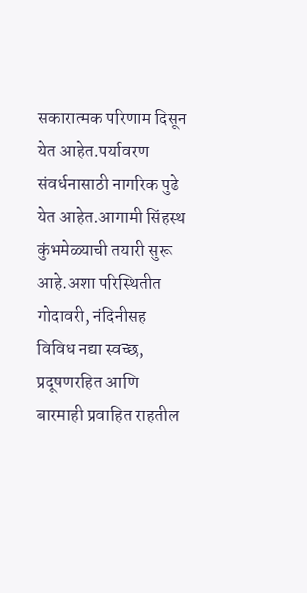सकारात्मक परिणाम दिसून येत आहेत.पर्यावरण संवर्धनासाठी नागरिक पुढे येत आहेत.आगामी सिंहस्थ कुंभमेळ्याची तयारी सुरू आहे.अशा परिस्थितीत गोदावरी, नंदिनीसह विविध नद्या स्वच्छ, प्रदूषणरहित आणि बारमाही प्रवाहित राहतील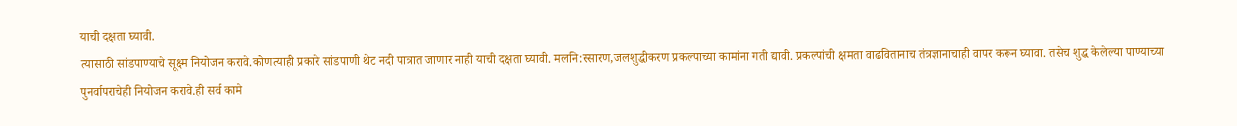याची दक्षता घ्यावी.
त्यासाठी सांडपाण्याचे सूक्ष्म नियोजन करावे.कोणत्याही प्रकारे सांडपाणी थेट नदी पात्रात जाणार नाही याची दक्षता घ्यावी. मलनि:स्सारण,जलशुद्धीकरण प्रकल्पाच्या कामांना गती द्यावी. प्रकल्पांची क्षमता वाढवितानाच तंत्रज्ञानाचाही वापर करून घ्यावा. तसेच शुद्ध केलेल्या पाण्याच्या पुनर्वापराचेही नियोजन करावे.ही सर्व कामे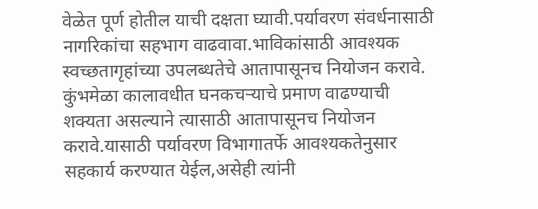वेळेत पूर्ण होतील याची दक्षता घ्यावी.पर्यावरण संवर्धनासाठी नागरिकांचा सहभाग वाढवावा.भाविकांसाठी आवश्यक स्वच्छतागृहांच्या उपलब्धतेचे आतापासूनच नियोजन करावे. कुंभमेळा कालावधीत घनकचऱ्याचे प्रमाण वाढण्याची शक्यता असल्याने त्यासाठी आतापासूनच नियोजन करावे.यासाठी पर्यावरण विभागातर्फे आवश्यकतेनुसार सहकार्य करण्यात येईल,असेही त्यांनी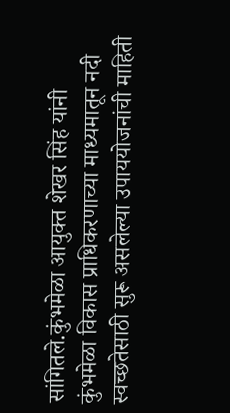सांगितले.कुंभमेळा आयुक्त शेखर सिंह यांनी कुंभमेळा विकास प्राधिकरणाच्या माध्यमातून नदी स्वच्छतेसाठी सुरू असलेल्या उपाययोजनांची माहिती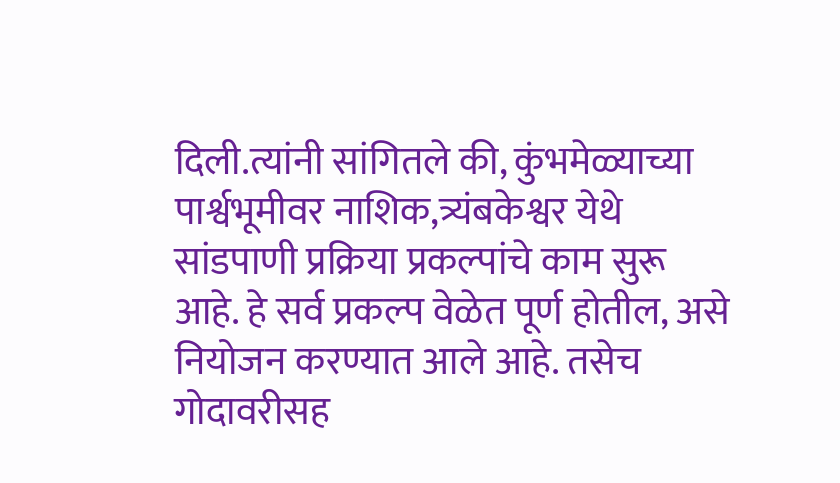दिली.त्यांनी सांगितले की, कुंभमेळ्याच्या पार्श्वभूमीवर नाशिक,त्र्यंबकेश्वर येथे सांडपाणी प्रक्रिया प्रकल्पांचे काम सुरू आहे. हे सर्व प्रकल्प वेळेत पूर्ण होतील, असे नियोजन करण्यात आले आहे. तसेच गोदावरीसह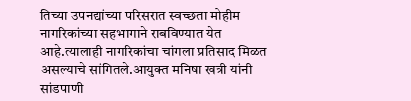तिच्या उपनद्यांच्या परिसरात स्वच्छता मोहीम नागरिकांच्या सहभागाने राबविण्यात येत आहे.त्यालाही नागरिकांचा चांगला प्रतिसाद मिळत असल्याचे सांगितले.आयुक्त मनिषा खत्री यांनी सांडपाणी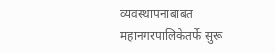व्यवस्थापनाबाबत महानगरपालिकेतर्फे सुरू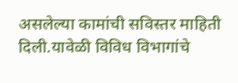असलेल्या कामांची सविस्तर माहिती दिली.यावेळी विविध विभागांचे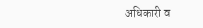अधिकारी व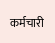कर्मचारी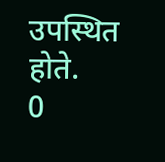उपस्थित होते.
0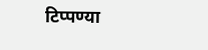टिप्पण्या